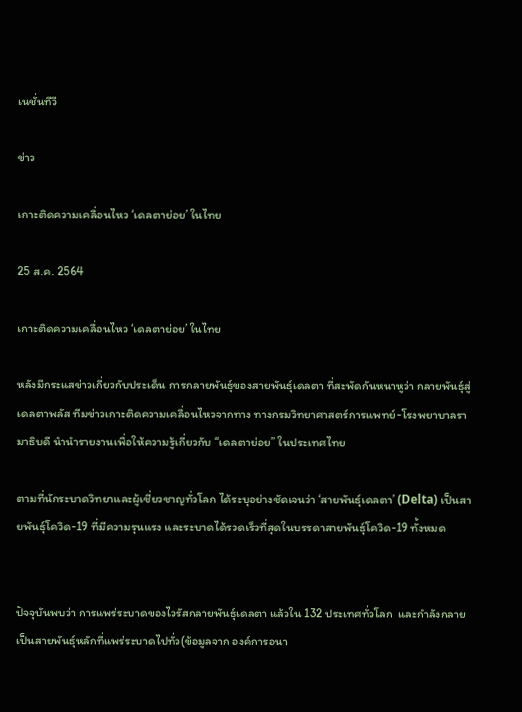เนชั่นทีวี

ข่าว

เกาะติดความเคลื่อนไหว ‘เดลตาย่อย’ ในไทย

25 ส.ค. 2564

เกาะติดความเคลื่อนไหว ‘เดลตาย่อย’ ในไทย

หลังมีกระแสข่าวเกี่ยวกับประเด็น การกลายพันธุ์ของสายพันธุ์เดลตา ที่สะพัดกันหนาหูว่า กลายพันธุ์สู่ เดลตาพลัส ทีมข่าวเกาะติดความเคลื่อนไหวจากทาง ทางกรมวิทยาศาสตร์การแพทย์-โรงพยาบาลรามาธิบดี นำนำรายงานเพื่อให้ความรู้เกี่ยวกับ “เดลตาย่อย” ในประเทศไทย

ตามที่นักระบาดวิทยาและผู้เชี่ยวชาญทั่วโลก ได้ระบุอย่างชัดเจนว่า ‘สายพันธุ์เดลตา’ (Delta) เป็นสายพันธุ์โควิด-19 ที่มีความรุนแรง และระบาดได้รวดเร็วที่สุดในบรรดาสายพันธุ์โควิด-19 ทั้งหมด


ปัจจุบันพบว่า การแพร่ระบาดของไวรัสกลายพันธุ์เดลตา แล้วใน 132 ประเทศทั่วโลก  และกำลังกลายเป็นสายพันธุ์หลักที่แพร่ระบาดไปทั่ว(ข้อมูลจาก องค์การอนา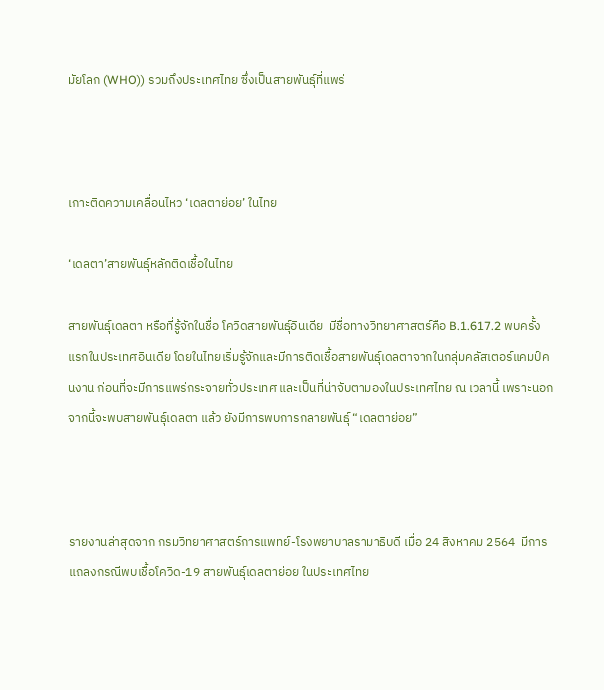มัยโลก (WHO)) รวมถึงประเทศไทย ซึ่งเป็นสายพันธุ์ที่แพร่



เกาะติดความเคลื่อนไหว ‘เดลตาย่อย’ ในไทย

‘เดลตา’สายพันธุ์หลักติดเชื้อในไทย

สายพันธุ์เดลตา หรือที่รู้จักในชื่อ โควิดสายพันธุ์อินเดีย  มีชื่อทางวิทยาศาสตร์คือ B.1.617.2 พบครั้งแรกในประเทศอินเดีย โดยในไทยเริ่มรู้จักและมีการติดเชื้อสายพันธุ์เดลตาจากในกลุ่มคลัสเตอร์แคมป์คนงาน ก่อนที่จะมีการแพร่กระจายทั่วประเทศ และเป็นที่น่าจับตามองในประเทศไทย ณ เวลานี้ เพราะนอกจากนี้จะพบสายพันธุ์เดลตา แล้ว ยังมีการพบการกลายพันธุ์ “เดลตาย่อย”



รายงานล่าสุดจาก กรมวิทยาศาสตร์การแพทย์-โรงพยาบาลรามาธิบดี เมื่อ 24 สิงหาคม 2564  มีการแถลงกรณีพบเชื้อโควิด-19 สายพันธุ์เดลตาย่อย ในประเทศไทย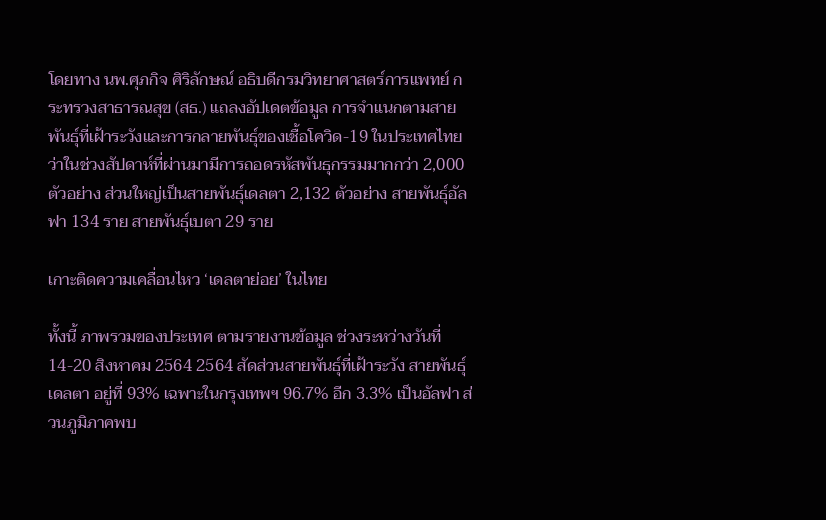โดยทาง นพ.ศุภกิจ ศิริลักษณ์ อธิบดีกรมวิทยาศาสตร์การแพทย์ กระทรวงสาธารณสุข (สธ.) แถลงอัปเดตข้อมูล การจำแนกตามสายพันธุ์ที่เฝ้าระวังและการกลายพันธุ์ของเชื้อโควิด-19 ในประเทศไทย ว่าในช่วงสัปดาห์ที่ผ่านมามีการถอดรหัสพันธุกรรมมากกว่า 2,000 ตัวอย่าง ส่วนใหญ่เป็นสายพันธุ์เดลตา 2,132 ตัวอย่าง สายพันธุ์อัลฟา 134 ราย สายพันธุ์เบตา 29 ราย

เกาะติดความเคลื่อนไหว ‘เดลตาย่อย’ ในไทย

ทั้งนี้ ภาพรวมของประเทศ ตามรายงานข้อมูล ช่วงระหว่างวันที่ 14-20 สิงหาคม 2564 2564 สัดส่วนสายพันธุ์ที่เฝ้าระวัง สายพันธุ์เดลตา อยู่ที่ 93% เฉพาะในกรุงเทพฯ 96.7% อีก 3.3% เป็นอัลฟา ส่วนภูมิภาคพบ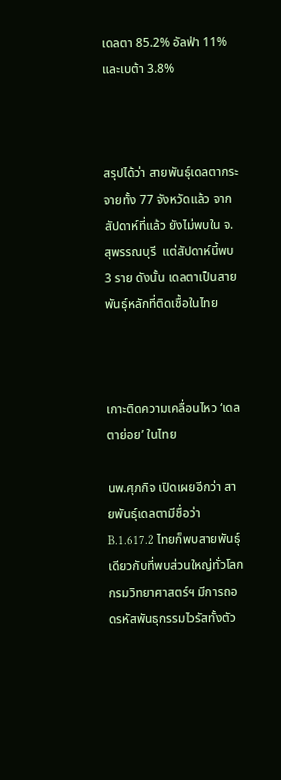เดลตา 85.2% อัลฟ่า 11% และเบต้า 3.8%



สรุปได้ว่า สายพันธุ์เดลตากระจายทั้ง 77 จังหวัดแล้ว จากสัปดาห์ที่แล้ว ยังไม่พบใน จ.สุพรรณบุรี  แต่สัปดาห์นี้พบ 3 ราย ดังนั้น เดลตาเป็นสายพันธุ์หลักที่ติดเชื้อในไทย



เกาะติดความเคลื่อนไหว ‘เดลตาย่อย’ ในไทย

นพ.ศุภกิจ เปิดเผยอีกว่า สายพันธุ์เดลตามีชื่อว่า B.1.617.2 ไทยก็พบสายพันธุ์เดียวกับที่พบส่วนใหญ่ทั่วโลก กรมวิทยาศาสตร์ฯ มีการถอดรหัสพันธุกรรมไวรัสทั้งตัว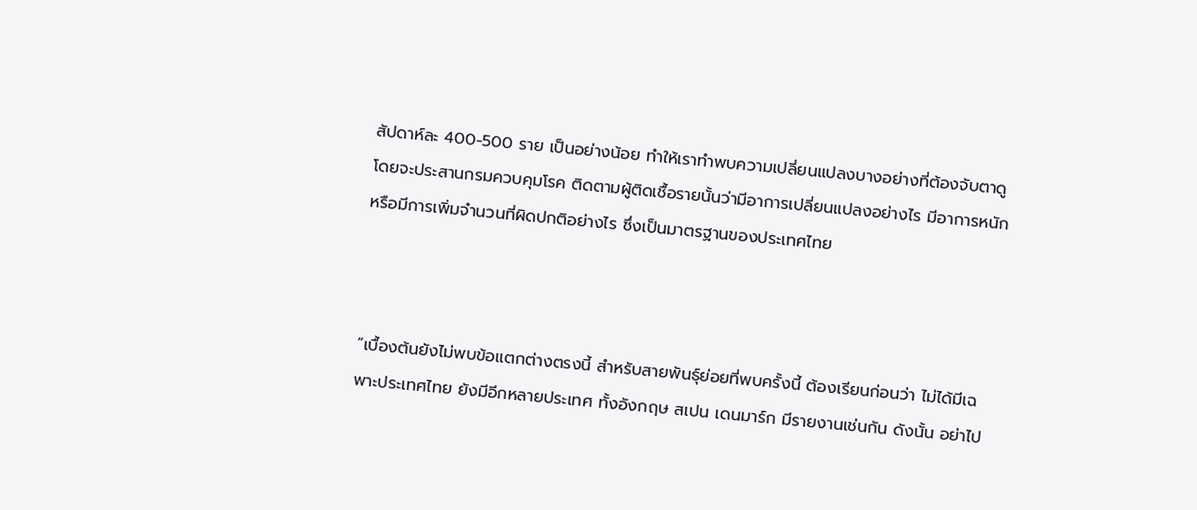สัปดาห์ละ 400-500 ราย เป็นอย่างน้อย ทำให้เราทำพบความเปลี่ยนแปลงบางอย่างที่ต้องจับตาดู โดยจะประสานกรมควบคุมโรค ติดตามผู้ติดเชื้อรายนั้นว่ามีอาการเปลี่ยนแปลงอย่างไร มีอาการหนัก หรือมีการเพิ่มจำนวนที่ผิดปกติอย่างไร ซึ่งเป็นมาตรฐานของประเทศไทย



“เบื้องต้นยังไม่พบข้อแตกต่างตรงนี้ สำหรับสายพันธุ์ย่อยที่พบครั้งนี้ ต้องเรียนก่อนว่า ไม่ได้มีเฉพาะประเทศไทย ยังมีอีกหลายประเทศ ทั้งอังกฤษ สเปน เดนมาร์ก มีรายงานเช่นกัน ดังนั้น อย่าไป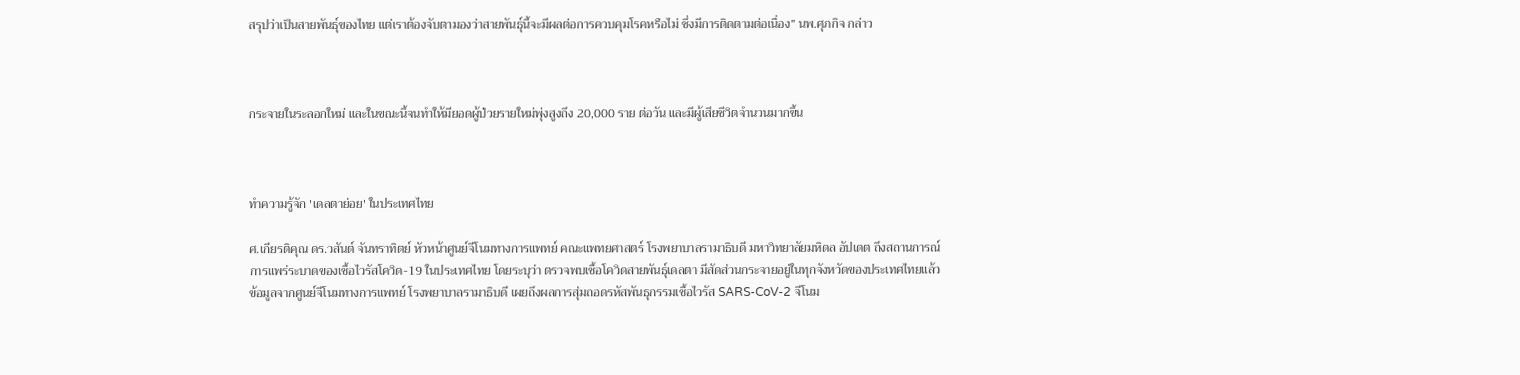สรุปว่าเป็นสายพันธุ์ของไทย แต่เราต้องจับตามองว่าสายพันธุ์นี้จะมีผลต่อการควบคุมโรคหรือไม่ ซึ่งมีการติดตามต่อเนื่อง” นพ.ศุภกิจ กล่าว



กระจายในระลอกใหม่ และในขณะนี้จนทำให้มียอดผู้ป่วยรายใหม่พุ่งสูงถึง 20,000 ราย ต่อวัน และมีผู้เสียชีวิตจำนวนมากขึ้น



ทำความรู้จัก 'เดลตาย่อย' ในประเทศไทย

ศ.เกียรติคุณ ดร.วสันต์ จันทราทิตย์ หัวหน้าศูนย์จีโนมทางการแพทย์ คณะแพทยศาสตร์ โรงพยาบาลรามาธิบดี มหาวิทยาลัยมหิดล อัปเดต ถึงสถานการณ์การแพร่ระบาดของเชื้อไวรัสโควิด-19 ในประเทศไทย โดยระบุว่า ตรวจพบเชื้อโควิดสายพันธุ์เดลตา มีสัดส่วนกระจายอยู่ในทุกจังหวัดของประเทศไทยแล้ว ข้อมูลจากศูนย์จีโนมทางการแพทย์ โรงพยาบาลรามาธิบดี เผยถึงผลการสุ่มถอดรหัสพันธุกรรมเชื้อไวรัส SARS-CoV-2 จีโนม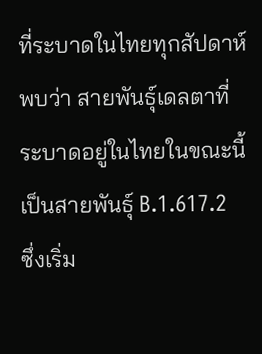ที่ระบาดในไทยทุกสัปดาห์พบว่า สายพันธุ์เดลตาที่ระบาดอยู่ในไทยในขณะนี้ เป็นสายพันธุ์ B.1.617.2  ซึ่งเริ่ม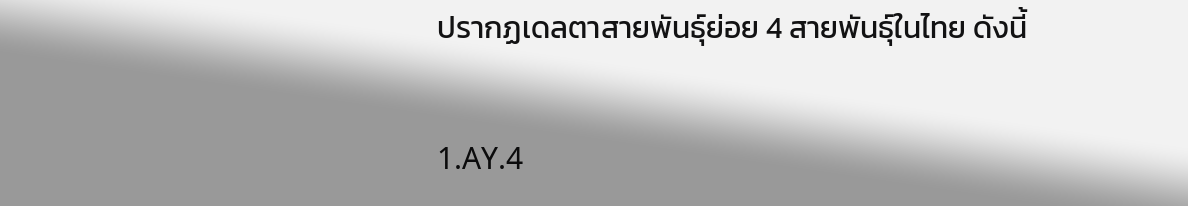ปรากฏเดลตาสายพันธุ์ย่อย 4 สายพันธุ์ในไทย ดังนี้

1.AY.4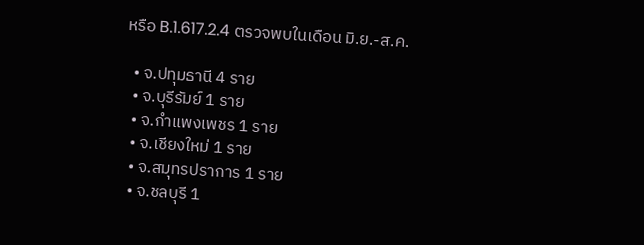หรือ B.1.617.2.4 ตรวจพบในเดือน มิ.ย.-ส.ค.

  • จ.ปทุมธานี 4 ราย
  • จ.บุรีรัมย์ 1 ราย
  • จ.กำแพงเพชร 1 ราย
  • จ.เชียงใหม่ 1 ราย
  • จ.สมุทรปราการ 1 ราย
  • จ.ชลบุรี 1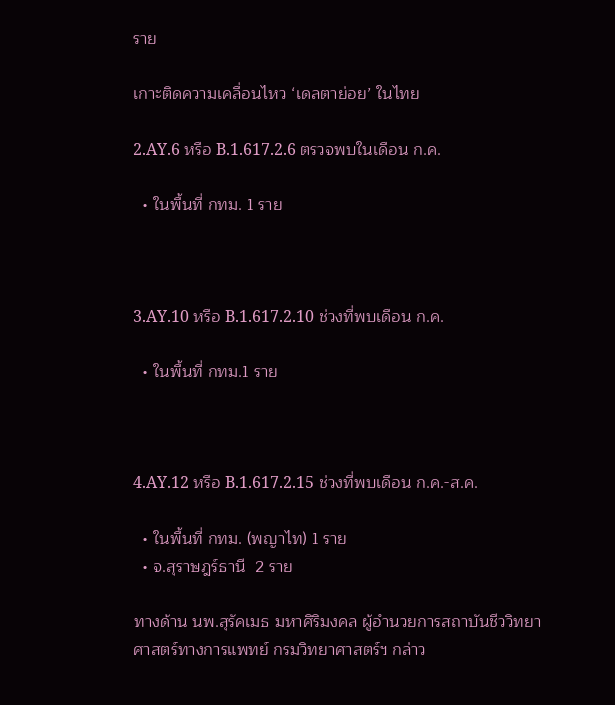ราย

เกาะติดความเคลื่อนไหว ‘เดลตาย่อย’ ในไทย

2.AY.6 หรือ B.1.617.2.6 ตรวจพบในเดือน ก.ค.

  • ในพื้นที่ กทม. 1 ราย



3.AY.10 หรือ B.1.617.2.10 ช่วงที่พบเดือน ก.ค.

  • ในพื้นที่ กทม.1 ราย



4.AY.12 หรือ B.1.617.2.15 ช่วงที่พบเดือน ก.ค.-ส.ค.

  • ในพื้นที่ กทม. (พญาไท) 1 ราย
  • จ.สุราษฎร์ธานี  2 ราย

ทางด้าน นพ.สุรัคเมธ มหาศิริมงคล ผู้อำนวยการสถาบันชีววิทยาศาสตร์ทางการแพทย์ กรมวิทยาศาสตร์ฯ กล่าว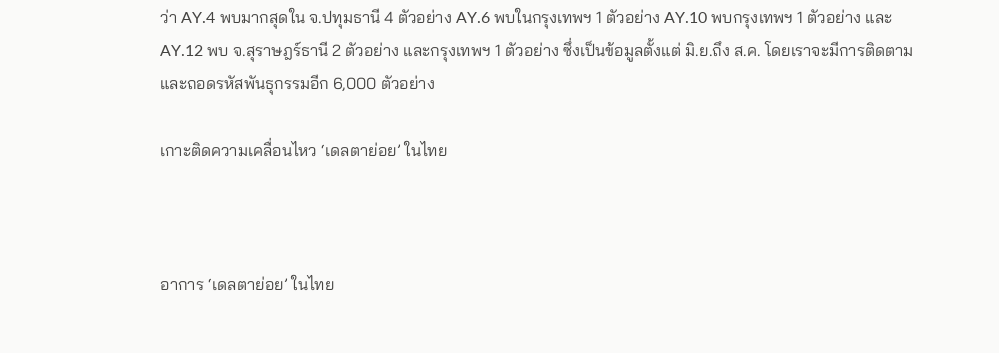ว่า AY.4 พบมากสุดใน จ.ปทุมธานี 4 ตัวอย่าง AY.6 พบในกรุงเทพฯ 1 ตัวอย่าง AY.10 พบกรุงเทพฯ 1 ตัวอย่าง และ AY.12 พบ จ.สุราษฎร์ธานี 2 ตัวอย่าง และกรุงเทพฯ 1 ตัวอย่าง ซึ่งเป็นข้อมูลตั้งแต่ มิ.ย.ถึง ส.ค. โดยเราจะมีการติดตามและถอดรหัสพันธุกรรมอีก 6,000 ตัวอย่าง

เกาะติดความเคลื่อนไหว ‘เดลตาย่อย’ ในไทย



อาการ ‘เดลตาย่อย’ ในไทย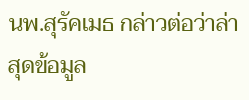นพ.สุรัคเมธ กล่าวต่อว่าล่าสุดข้อมูล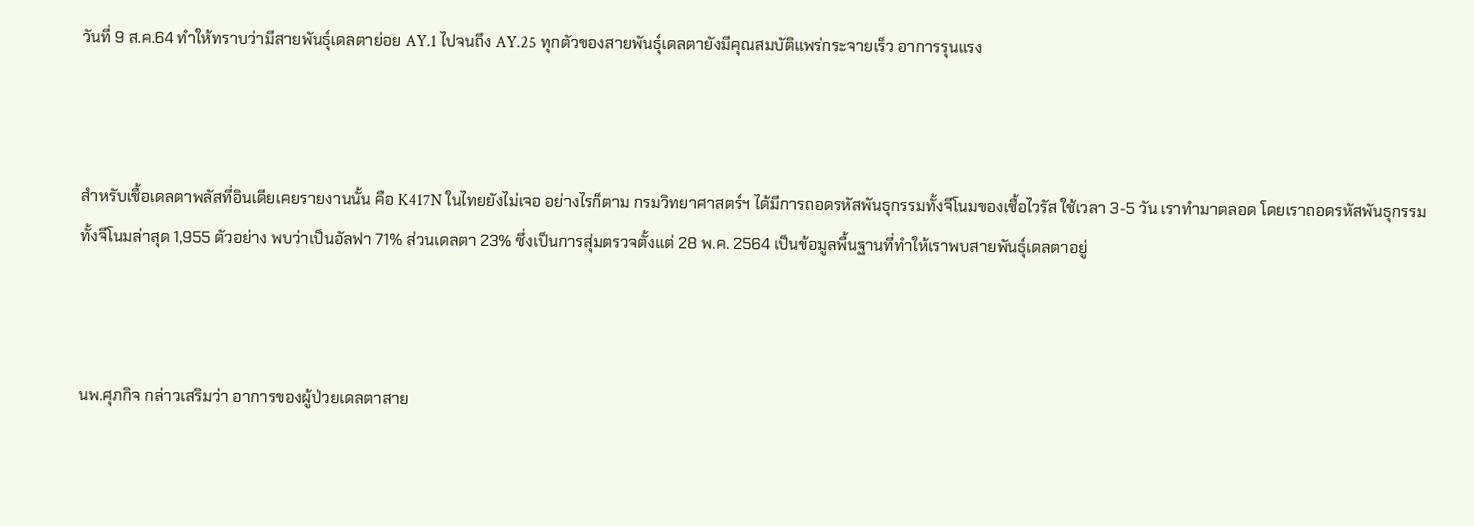วันที่ 9 ส.ค.64 ทำให้ทราบว่ามีสายพันธุ์เดลตาย่อย AY.1 ไปจนถึง AY.25 ทุกตัวของสายพันธุ์เดลตายังมีคุณสมบัติแพร่กระจายเร็ว อาการรุนแรง



สำหรับเชื้อเดลตาพลัสที่อินเดียเคยรายงานนั้น คือ K417N ในไทยยังไม่เจอ อย่างไรก็ตาม กรมวิทยาศาสตร์ฯ ได้มีการถอดรหัสพันธุกรรมทั้งจีโนมของเชื้อไวรัส ใช้เวลา 3-5 วัน เราทำมาตลอด โดยเราถอดรหัสพันธุกรรม ทั้งจีโนมล่าสุด 1,955 ตัวอย่าง พบว่าเป็นอัลฟา 71% ส่วนเดลตา 23% ซึ่งเป็นการสุ่มตรวจตั้งแต่ 28 พ.ค. 2564 เป็นข้อมูลพื้นฐานที่ทำให้เราพบสายพันธุ์เดลตาอยู่



นพ.ศุภกิจ กล่าวเสริมว่า อาการของผู้ป่วยเดลตาสาย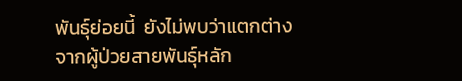พันธุ์ย่อยนี้  ยังไม่พบว่าแตกต่างจากผู้ป่วยสายพันธุ์หลัก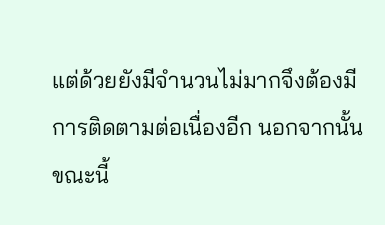แต่ด้วยยังมีจำนวนไม่มากจึงต้องมีการติดตามต่อเนื่องอีก นอกจากนั้น ขณะนี้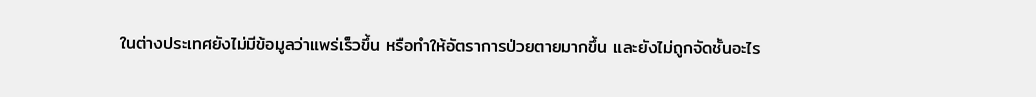ในต่างประเทศยังไม่มีข้อมูลว่าแพร่เร็วขึ้น หรือทำให้อัตราการป่วยตายมากขึ้น และยังไม่ถูกจัดชั้นอะไร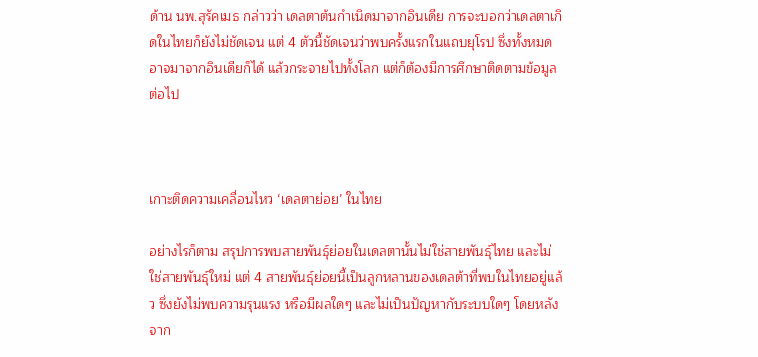ด้าน นพ.สุรัคเมธ กล่าวว่า เดลตาต้นกำเนิดมาจากอินเดีย การจะบอกว่าเดลตาเกิดในไทยก็ยังไม่ชัดเจน แต่ 4 ตัวนี้ชัดเจนว่าพบครั้งแรกในแถบยุโรป ซึ่งทั้งหมดอาจมาจากอินเดียก็ได้ แล้วกระจายไปทั้งโลก แต่ก็ต้องมีการศึกษาติดตามข้อมูลต่อไป



เกาะติดความเคลื่อนไหว ‘เดลตาย่อย’ ในไทย

อย่างไรก็ตาม สรุปการพบสายพันธุ์ย่อยในเดลตานั้นไม่ใช่สายพันธุ์ไทย และไม่ใช่สายพันธุ์ใหม่ แต่ 4 สายพันธุ์ย่อยนี้เป็นลูกหลานของเดลต้าที่พบในไทยอยู่แล้ว ซึ่งยังไม่พบความรุนแรง หรือมีผลใดๆ และไม่เป็นปัญหากับระบบใดๆ โดยหลังจาก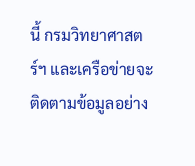นี้ กรมวิทยาศาสตร์ฯ และเครือข่ายจะติดตามข้อมูลอย่าง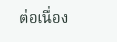ต่อเนื่อง